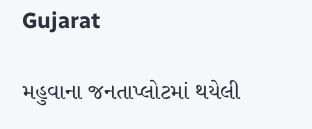Gujarat

મહુવાના જનતાપ્લોટમાં થયેલી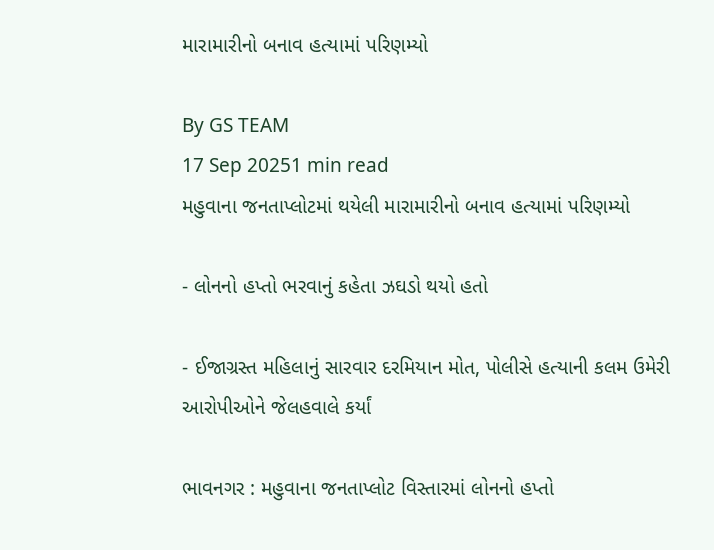મારામારીનો બનાવ હત્યામાં પરિણમ્યો

By GS TEAM
17 Sep 20251 min read
મહુવાના જનતાપ્લોટમાં થયેલી મારામારીનો બનાવ હત્યામાં પરિણમ્યો

- લોનનો હપ્તો ભરવાનું કહેતા ઝઘડો થયો હતો

- ઈજાગ્રસ્ત મહિલાનું સારવાર દરમિયાન મોત, પોલીસે હત્યાની કલમ ઉમેરી આરોપીઓને જેલહવાલે કર્યાં

ભાવનગર : મહુવાના જનતાપ્લોટ વિસ્તારમાં લોનનો હપ્તો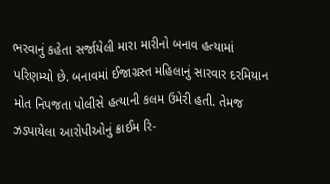ભરવાનું કહેતા સર્જાયેલી મારા મારીનો બનાવ હત્યામાં પરિણમ્યો છે. બનાવમાં ઈજાગ્રસ્ત મહિલાનું સારવાર દરમિયાન મોત નિપજતા પોલીસે હત્યાની કલમ ઉમેરી હતી. તેમજ ઝડપાયેલા આરોપીઓનું ક્રાઈમ રિ-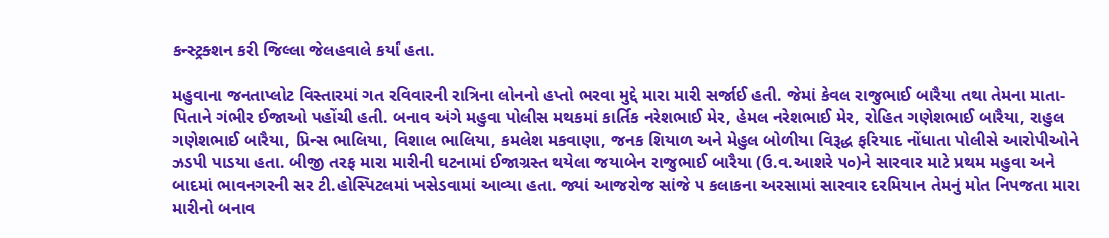કન્સ્ટ્રક્શન કરી જિલ્લા જેલહવાલે કર્યાં હતા.

મહુવાના જનતાપ્લોટ વિસ્તારમાં ગત રવિવારની રાત્રિના લોનનો હપ્તો ભરવા મુદ્દે મારા મારી સર્જાઈ હતી. જેમાં કેવલ રાજુભાઈ બારૈયા તથા તેમના માતા-પિતાને ગંભીર ઈજાઓ પહોંચી હતી. બનાવ અંગે મહુવા પોલીસ મથકમાં કાર્તિક નરેશભાઈ મેર, હેમલ નરેશભાઈ મેર, રોહિત ગણેશભાઈ બારૈયા, રાહુલ ગણેશભાઈ બારૈયા, પ્રિન્સ ભાલિયા, વિશાલ ભાલિયા, કમલેશ મકવાણા, જનક શિયાળ અને મેહુલ બોળીયા વિરૂદ્ધ ફરિયાદ નોંધાતા પોલીસે આરોપીઓને ઝડપી પાડયા હતા. બીજી તરફ મારા મારીની ઘટનામાં ઈજાગ્રસ્ત થયેલા જયાબેન રાજુભાઈ બારૈયા (ઉ.વ.આશરે ૫૦)ને સારવાર માટે પ્રથમ મહુવા અને બાદમાં ભાવનગરની સર ટી.હોસ્પિટલમાં ખસેડવામાં આવ્યા હતા. જ્યાં આજરોજ સાંજે ૫ કલાકના અરસામાં સારવાર દરમિયાન તેમનું મોત નિપજતા મારા મારીનો બનાવ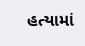હત્યામાં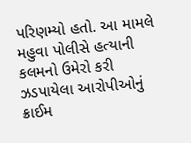પરિણમ્યો હતો. આ મામલે મહુવા પોલીસે હત્યાની કલમનો ઉમેરો કરી ઝડપાયેલા આરોપીઓનું ક્રાઈમ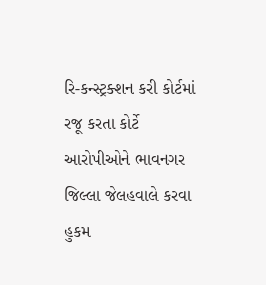રિ-કન્સ્ટ્રક્શન કરી કોર્ટમાં રજૂ કરતા કોર્ટે આરોપીઓને ભાવનગર જિલ્લા જેલહવાલે કરવા હુકમ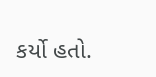કર્યો હતો.